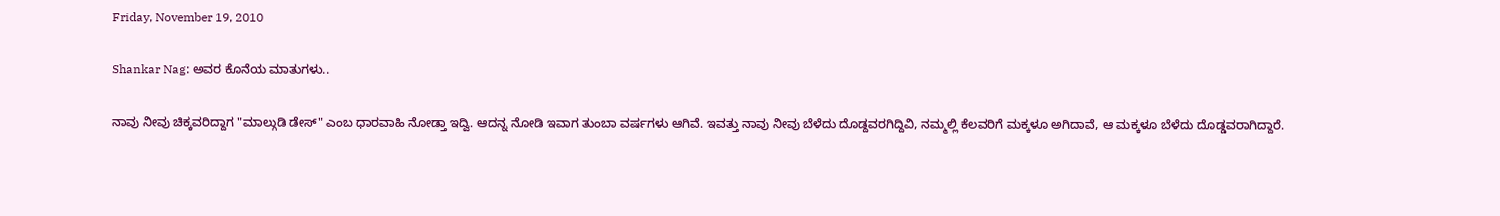Friday, November 19, 2010

Shankar Nag: ಅವರ ಕೊನೆಯ ಮಾತುಗಳು..

ನಾವು ನೀವು ಚಿಕ್ಕವರಿದ್ದಾಗ "ಮಾಲ್ಗುಡಿ ಡೇಸ್" ಎಂಬ ಧಾರವಾಹಿ ನೋಡ್ತಾ ಇದ್ವಿ. ಆದನ್ನ ನೋಡಿ ಇವಾಗ ತುಂಬಾ ವರ್ಷಗಳು ಆಗಿವೆ. ಇವತ್ತು ನಾವು ನೀವು ಬೆಳೆದು ದೊಡ್ದವರಗಿದ್ದಿವಿ, ನಮ್ಮಲ್ಲಿ ಕೆಲವರಿಗೆ ಮಕ್ಕಳೂ ಅಗಿದಾವೆ, ಆ ಮಕ್ಕಳೂ ಬೆಳೆದು ದೊಡ್ಡವರಾಗಿದ್ದಾರೆ.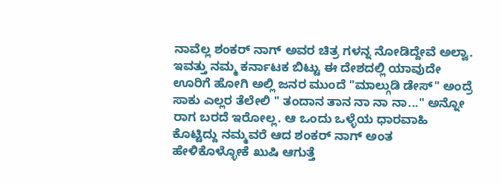ನಾವೆಲ್ಲ ಶಂಕರ್ ನಾಗ್ ಅವರ ಚಿತ್ರ ಗಳನ್ನ ನೋಡಿದ್ದೇವೆ ಅಲ್ವಾ.  ಇವತ್ತು ನಮ್ಮ ಕರ್ನಾಟಕ ಬಿಟ್ಟು ಈ ದೇಶದಲ್ಲಿ ಯಾವುದೇ ಊರಿಗೆ ಹೋಗಿ ಅಲ್ಲಿ ಜನರ ಮುಂದೆ "ಮಾಲ್ಗುಡಿ ಡೇಸ್" ಅಂದ್ರೆ ಸಾಕು ಎಲ್ಲರ ತೆಲೇಲಿ " ತಂದಾನ ತಾನ ನಾ ನಾ ನಾ..." ಅನ್ನೋ ರಾಗ ಬರದೆ ಇರೋಲ್ಲ. ಆ ಒಂದು ಒಳ್ಳೆಯ ಧಾರವಾಹಿ ಕೊಟ್ಟಿದ್ದು ನಮ್ಮವರೆ ಆದ ಶಂಕರ್ ನಾಗ್ ಅಂತ ಹೇಳಿಕೊಳ್ಳೋಕೆ ಖುಷಿ ಆಗುತ್ತೆ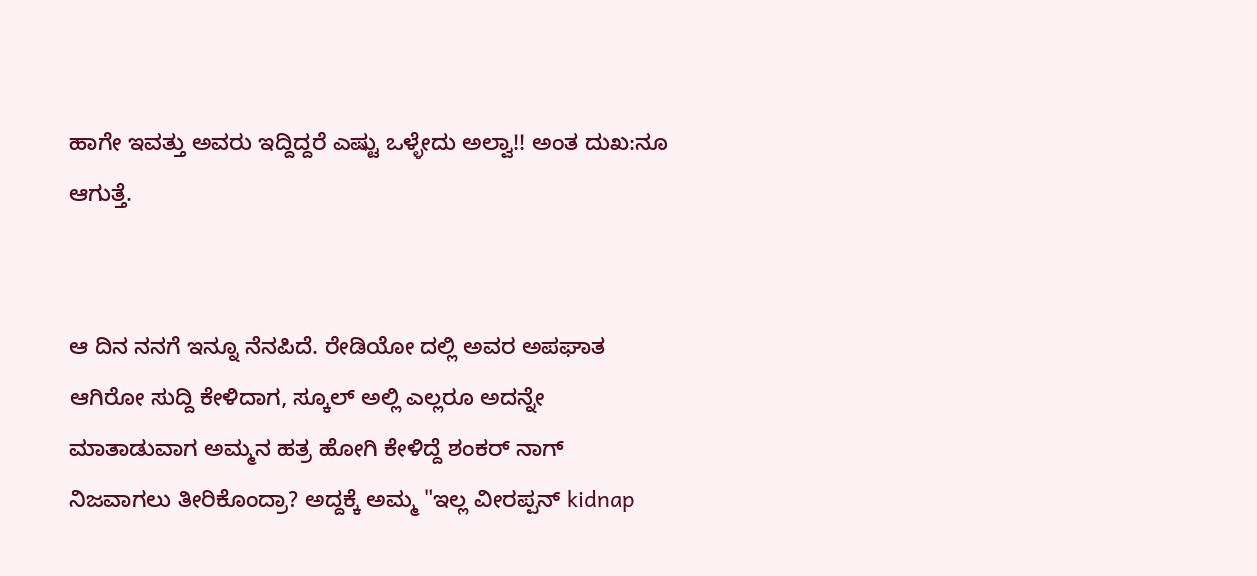ಹಾಗೇ ಇವತ್ತು ಅವರು ಇದ್ದಿದ್ದರೆ ಎಷ್ಟು ಒಳ್ಳೇದು ಅಲ್ವಾ!! ಅಂತ ದುಖ:ನೂ ಆಗುತ್ತೆ.


ಆ ದಿನ ನನಗೆ ಇನ್ನೂ ನೆನಪಿದೆ. ರೇಡಿಯೋ ದಲ್ಲಿ ಅವರ ಅಪಘಾತ ಆಗಿರೋ ಸುದ್ದಿ ಕೇಳಿದಾಗ, ಸ್ಕೂಲ್ ಅಲ್ಲಿ ಎಲ್ಲರೂ ಅದನ್ನೇ ಮಾತಾಡುವಾಗ ಅಮ್ಮನ ಹತ್ರ ಹೋಗಿ ಕೇಳಿದ್ದೆ ಶಂಕರ್ ನಾಗ್ ನಿಜವಾಗಲು ತೀರಿಕೊಂದ್ರಾ? ಅದ್ದಕ್ಕೆ ಅಮ್ಮ "ಇಲ್ಲ ವೀರಪ್ಪನ್ kidnap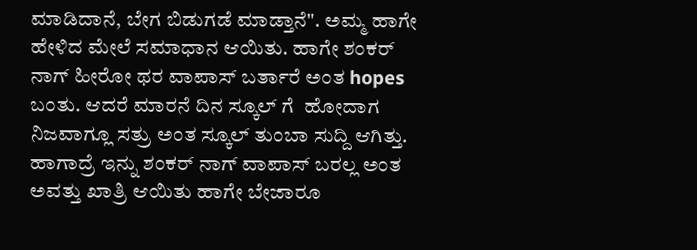ಮಾಡಿದಾನೆ, ಬೇಗ ಬಿಡುಗಡೆ ಮಾಡ್ತಾನೆ". ಅಮ್ಮ ಹಾಗೇ ಹೇಳಿದ ಮೇಲೆ ಸಮಾಧಾನ ಆಯಿತು. ಹಾಗೇ ಶಂಕರ್ ನಾಗ್ ಹೀರೋ ಥರ ವಾಪಾಸ್ ಬರ್ತಾರೆ ಅಂತ hopes ಬಂತು. ಆದರೆ ಮಾರನೆ ದಿನ ಸ್ಕೂಲ್ ಗೆ  ಹೋದಾಗ ನಿಜವಾಗ್ಲೂ ಸತ್ರು ಅಂತ ಸ್ಕೂಲ್ ತುಂಬಾ ಸುದ್ದಿ ಆಗಿತ್ತು. ಹಾಗಾದ್ರೆ ಇನ್ನು ಶಂಕರ್ ನಾಗ್ ವಾಪಾಸ್ ಬರಲ್ಲ ಅಂತ ಅವತ್ತು ಖಾತ್ರಿ ಆಯಿತು ಹಾಗೇ ಬೇಜಾರೂ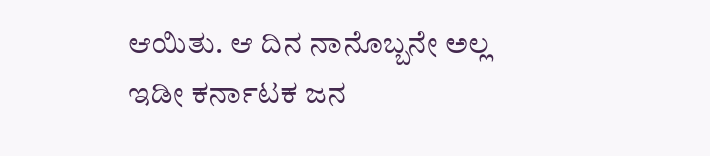ಆಯಿತು. ಆ ದಿನ ನಾನೊಬ್ಬನೇ ಅಲ್ಲ ಇಡೀ ಕರ್ನಾಟಕ ಜನ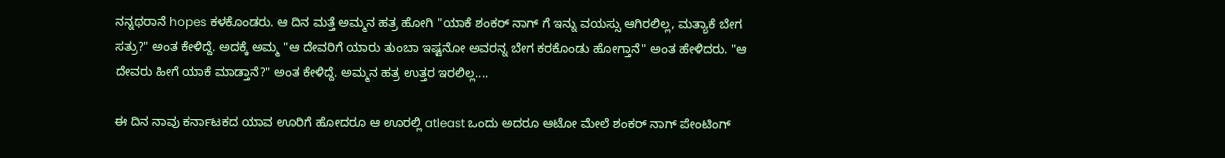ನನ್ನಥರಾನೆ hopes ಕಳಕೊಂಡರು. ಆ ದಿನ ಮತ್ತೆ ಅಮ್ಮನ ಹತ್ರ ಹೋಗಿ "ಯಾಕೆ ಶಂಕರ್ ನಾಗ್ ಗೆ ಇನ್ನು ವಯಸ್ಸು ಆಗಿರಲಿಲ್ಲ, ಮತ್ಯಾಕೆ ಬೇಗ ಸತ್ರು?" ಅಂತ ಕೇಳಿದ್ದೆ. ಅದಕ್ಕೆ ಅಮ್ಮ "ಆ ದೇವರಿಗೆ ಯಾರು ತುಂಬಾ ಇಷ್ಟನೋ ಅವರನ್ನ ಬೇಗ ಕರಕೊಂಡು ಹೋಗ್ತಾನೆ" ಅಂತ ಹೇಳಿದರು. "ಆ ದೇವರು ಹೀಗೆ ಯಾಕೆ ಮಾಡ್ತಾನೆ?" ಅಂತ ಕೇಳಿದ್ದೆ. ಅಮ್ಮನ ಹತ್ರ ಉತ್ತರ ಇರಲಿಲ್ಲ....

ಈ ದಿನ ನಾವು ಕರ್ನಾಟಕದ ಯಾವ ಊರಿಗೆ ಹೋದರೂ ಆ ಊರಲ್ಲಿ atleast ಒಂದು ಅದರೂ ಆಟೋ ಮೇಲೆ ಶಂಕರ್ ನಾಗ್ ಪೇಂಟಿಂಗ್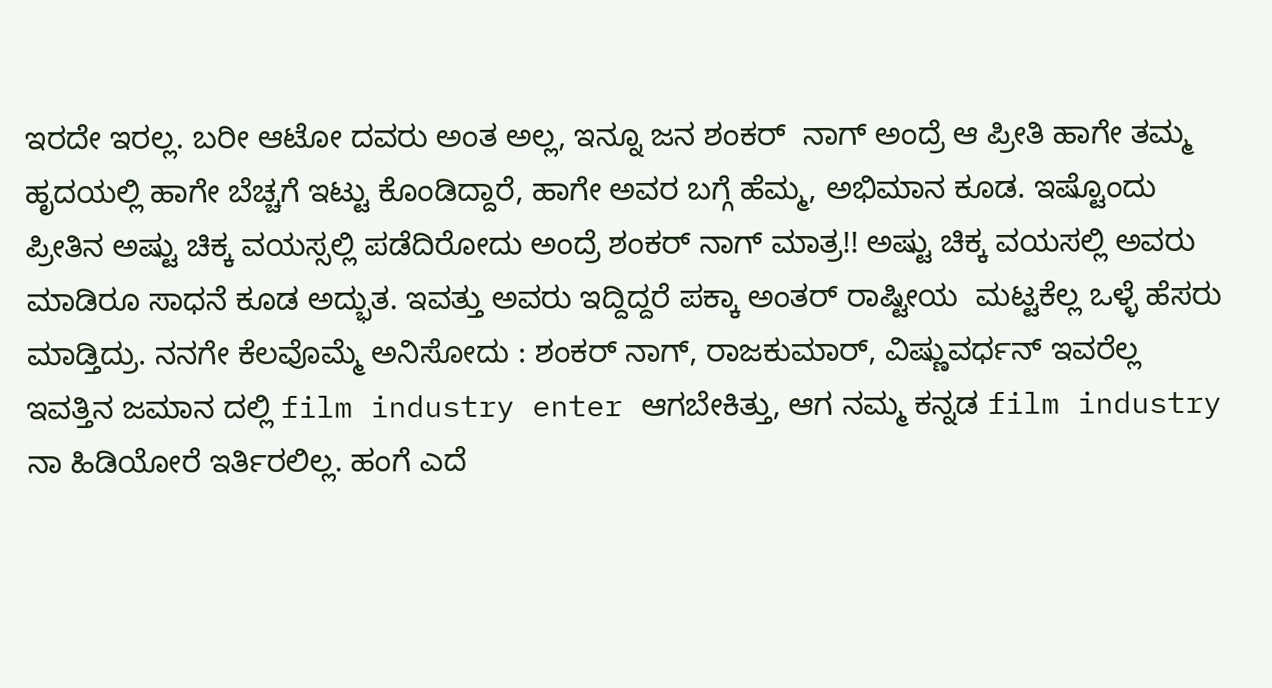ಇರದೇ ಇರಲ್ಲ. ಬರೀ ಆಟೋ ದವರು ಅಂತ ಅಲ್ಲ, ಇನ್ನೂ ಜನ ಶಂಕರ್  ನಾಗ್ ಅಂದ್ರೆ ಆ ಪ್ರೀತಿ ಹಾಗೇ ತಮ್ಮ ಹೃದಯಲ್ಲಿ ಹಾಗೇ ಬೆಚ್ಚಗೆ ಇಟ್ಟು ಕೊಂಡಿದ್ದಾರೆ, ಹಾಗೇ ಅವರ ಬಗ್ಗೆ ಹೆಮ್ಮ, ಅಭಿಮಾನ ಕೂಡ. ಇಷ್ಟೊಂದು ಪ್ರೀತಿನ ಅಷ್ಟು ಚಿಕ್ಕ ವಯಸ್ಸಲ್ಲಿ ಪಡೆದಿರೋದು ಅಂದ್ರೆ ಶಂಕರ್ ನಾಗ್ ಮಾತ್ರ!! ಅಷ್ಟು ಚಿಕ್ಕ ವಯಸಲ್ಲಿ ಅವರು ಮಾಡಿರೂ ಸಾಧನೆ ಕೂಡ ಅದ್ಭುತ. ಇವತ್ತು ಅವರು ಇದ್ದಿದ್ದರೆ ಪಕ್ಕಾ ಅಂತರ್ ರಾಷ್ಟೀಯ  ಮಟ್ಟಕೆಲ್ಲ ಒಳ್ಳೆ ಹೆಸರು ಮಾಡ್ತಿದ್ರು. ನನಗೇ ಕೆಲವೊಮ್ಮೆ ಅನಿಸೋದು : ಶಂಕರ್ ನಾಗ್, ರಾಜಕುಮಾರ್, ವಿಷ್ಣುವರ್ಧನ್ ಇವರೆಲ್ಲ ಇವತ್ತಿನ ಜಮಾನ ದಲ್ಲಿ film industry enter ಆಗಬೇಕಿತ್ತು, ಆಗ ನಮ್ಮ ಕನ್ನಡ film industry ನಾ ಹಿಡಿಯೋರೆ ಇರ್ತಿರಲಿಲ್ಲ. ಹಂಗೆ ಎದೆ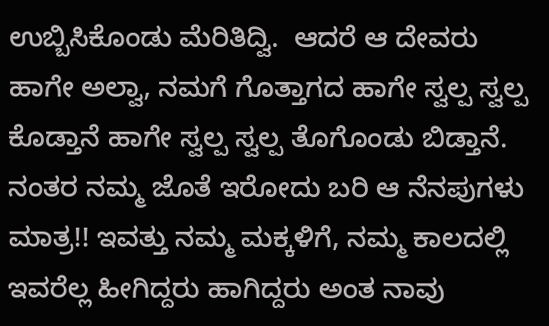ಉಬ್ಬಿಸಿಕೊಂಡು ಮೆರಿತಿದ್ವಿ.  ಆದರೆ ಆ ದೇವರು ಹಾಗೇ ಅಲ್ವಾ, ನಮಗೆ ಗೊತ್ತಾಗದ ಹಾಗೇ ಸ್ವಲ್ಪ ಸ್ವಲ್ಪ ಕೊಡ್ತಾನೆ ಹಾಗೇ ಸ್ವಲ್ಪ ಸ್ವಲ್ಪ ತೊಗೊಂಡು ಬಿಡ್ತಾನೆ. ನಂತರ ನಮ್ಮ ಜೊತೆ ಇರೋದು ಬರಿ ಆ ನೆನಪುಗಳು ಮಾತ್ರ!! ಇವತ್ತು ನಮ್ಮ ಮಕ್ಕಳಿಗೆ, ನಮ್ಮ ಕಾಲದಲ್ಲಿ  ಇವರೆಲ್ಲ ಹೀಗಿದ್ದರು ಹಾಗಿದ್ದರು ಅಂತ ನಾವು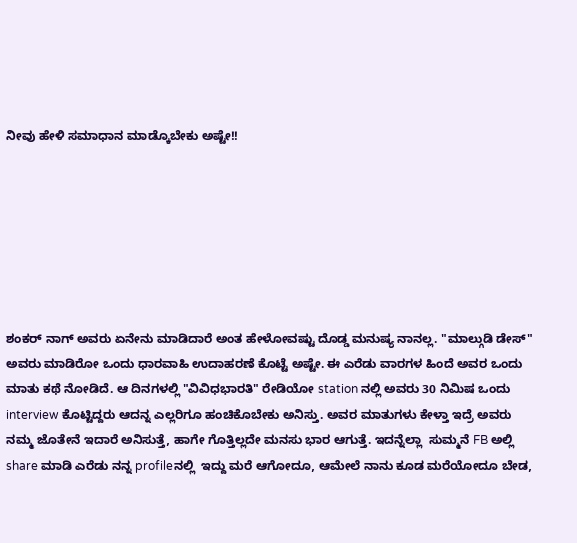ನೀವು ಹೇಳಿ ಸಮಾಧಾನ ಮಾಡ್ಕೊಬೇಕು ಅಷ್ಟೇ!!







ಶಂಕರ್ ನಾಗ್ ಅವರು ಏನೇನು ಮಾಡಿದಾರೆ ಅಂತ ಹೇಳೋವಷ್ಟು ದೊಡ್ಡ ಮನುಷ್ಯ ನಾನಲ್ಲ. "ಮಾಲ್ಗುಡಿ ಡೇಸ್" ಅವರು ಮಾಡಿರೋ ಒಂದು ಧಾರವಾಹಿ ಉದಾಹರಣೆ ಕೊಟ್ಟೆ ಅಷ್ಟೇ. ಈ ಎರೆಡು ವಾರಗಳ ಹಿಂದೆ ಅವರ ಒಂದು ಮಾತು ಕಥೆ ನೋಡಿದೆ. ಆ ದಿನಗಳಲ್ಲಿ "ವಿವಿಧಭಾರತಿ" ರೇಡಿಯೋ station ನಲ್ಲಿ ಅವರು 30 ನಿಮಿಷ ಒಂದು  interview ಕೊಟ್ಟಿದ್ದರು ಆದನ್ನ ಎಲ್ಲರಿಗೂ ಹಂಚಿಕೊಬೇಕು ಅನಿಸ್ತು. ಅವರ ಮಾತುಗಳು ಕೇಳ್ತಾ ಇದ್ರೆ ಅವರು ನಮ್ಮ ಜೊತೇನೆ ಇದಾರೆ ಅನಿಸುತ್ತೆ, ಹಾಗೇ ಗೊತ್ತಿಲ್ಲದೇ ಮನಸು ಭಾರ ಆಗುತ್ತೆ. ಇದನ್ನೆಲ್ಲಾ  ಸುಮ್ಮನೆ FB ಅಲ್ಲಿ share ಮಾಡಿ ಎರೆಡು ನನ್ನ profileನಲ್ಲಿ  ಇದ್ದು ಮರೆ ಆಗೋದೂ, ಆಮೇಲೆ ನಾನು ಕೂಡ ಮರೆಯೋದೂ ಬೇಡ,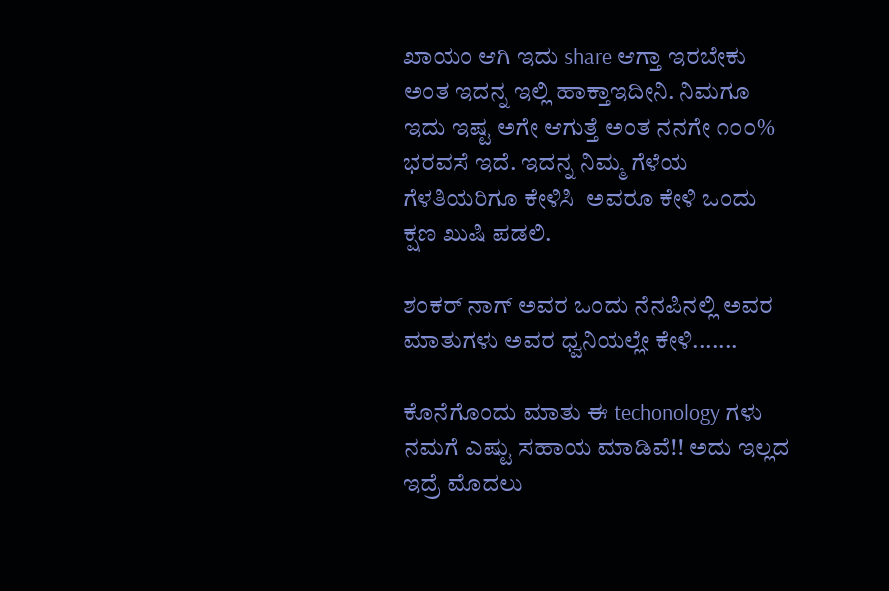ಖಾಯಂ ಆಗಿ ಇದು share ಆಗ್ತಾ ಇರಬೇಕು ಅಂತ ಇದನ್ನ ಇಲ್ಲಿ ಹಾಕ್ತಾಇದೀನಿ. ನಿಮಗೂ ಇದು ಇಷ್ಟ ಅಗೇ ಆಗುತ್ತೆ ಅಂತ ನನಗೇ ೧೦೦% ಭರವಸೆ ಇದೆ. ಇದನ್ನ ನಿಮ್ಮ ಗೆಳೆಯ ಗೆಳತಿಯರಿಗೂ ಕೇಳಿಸಿ  ಅವರೂ ಕೇಳಿ ಒಂದು ಕ್ಷಣ ಖುಷಿ ಪಡಲಿ.

ಶಂಕರ್ ನಾಗ್ ಅವರ ಒಂದು ನೆನಪಿನಲ್ಲಿ ಅವರ ಮಾತುಗಳು ಅವರ ಧ್ವನಿಯಲ್ಲೇ ಕೇಳಿ.......

ಕೊನೆಗೊಂದು ಮಾತು ಈ techonology ಗಳು ನಮಗೆ ಎಷ್ಟು ಸಹಾಯ ಮಾಡಿವೆ!! ಅದು ಇಲ್ಲದ ಇದ್ರೆ ಮೊದಲು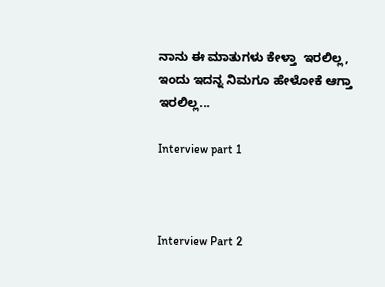ನಾನು ಈ ಮಾತುಗಳು ಕೇಳ್ತಾ  ಇರಲಿಲ್ಲ, ಇಂದು ಇದನ್ನ ನಿಮಗೂ ಹೇಳೋಕೆ ಆಗ್ತಾ ಇರಲಿಲ್ಲ...

Interview part 1



Interview Part 2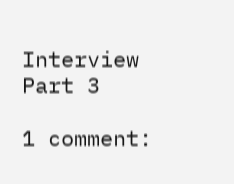Interview Part 3

1 comment: